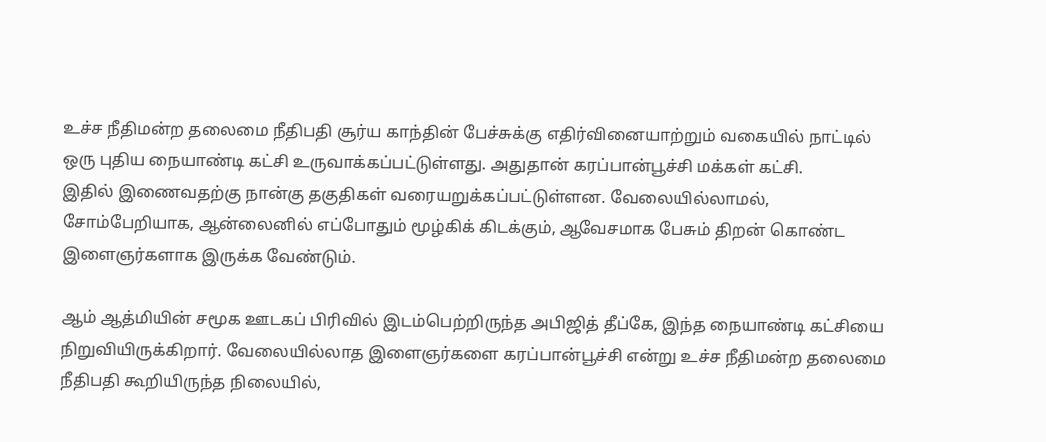உச்ச நீதிமன்ற தலைமை நீதிபதி சூர்ய காந்தின் பேச்சுக்கு எதிர்வினையாற்றும் வகையில் நாட்டில் ஒரு புதிய நையாண்டி கட்சி உருவாக்கப்பட்டுள்ளது. அதுதான் கரப்பான்பூச்சி மக்கள் கட்சி.
இதில் இணைவதற்கு நான்கு தகுதிகள் வரையறுக்கப்பட்டுள்ளன. வேலையில்லாமல், சோம்பேறியாக, ஆன்லைனில் எப்போதும் மூழ்கிக் கிடக்கும், ஆவேசமாக பேசும் திறன் கொண்ட இளைஞர்களாக இருக்க வேண்டும்.

ஆம் ஆத்மியின் சமூக ஊடகப் பிரிவில் இடம்பெற்றிருந்த அபிஜித் தீப்கே, இந்த நையாண்டி கட்சியை நிறுவியிருக்கிறார். வேலையில்லாத இளைஞர்களை கரப்பான்பூச்சி என்று உச்ச நீதிமன்ற தலைமை நீதிபதி கூறியிருந்த நிலையில்,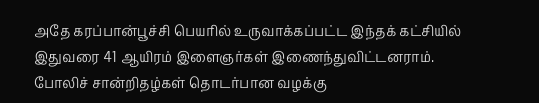அதே கரப்பான்பூச்சி பெயரில் உருவாக்கப்பட்ட இந்தக் கட்சியில் இதுவரை 41 ஆயிரம் இளைஞர்கள் இணைந்துவிட்டனராம்.
போலிச் சான்றிதழ்கள் தொடர்பான வழக்கு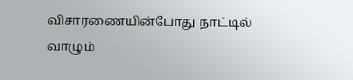விசாரணையின்போது நாட்டில் வாழும்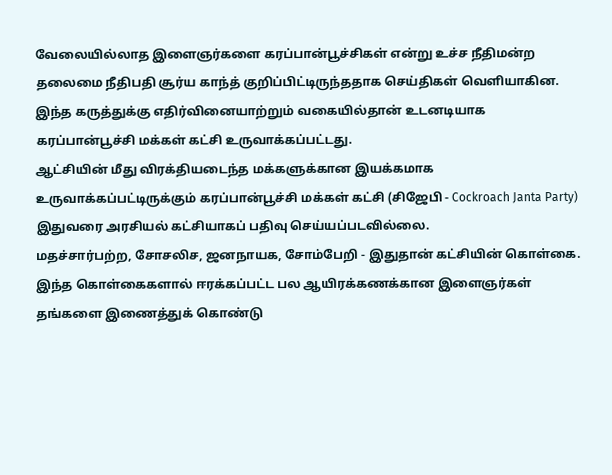வேலையில்லாத இளைஞர்களை கரப்பான்பூச்சிகள் என்று உச்ச நீதிமன்ற தலைமை நீதிபதி சூர்ய காந்த் குறிப்பிட்டிருந்ததாக செய்திகள் வெளியாகின.
இந்த கருத்துக்கு எதிர்வினையாற்றும் வகையில்தான் உடனடியாக கரப்பான்பூச்சி மக்கள் கட்சி உருவாக்கப்பட்டது.
ஆட்சியின் மீது விரக்தியடைந்த மக்களுக்கான இயக்கமாக உருவாக்கப்பட்டிருக்கும் கரப்பான்பூச்சி மக்கள் கட்சி (சிஜேபி - Cockroach Janta Party) இதுவரை அரசியல் கட்சியாகப் பதிவு செய்யப்படவில்லை.
மதச்சார்பற்ற, சோசலிச, ஜனநாயக, சோம்பேறி - இதுதான் கட்சியின் கொள்கை. இந்த கொள்கைகளால் ஈரக்கப்பட்ட பல ஆயிரக்கணக்கான இளைஞர்கள் தங்களை இணைத்துக் கொண்டு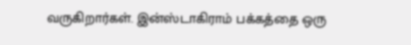வருகிறார்கள். இன்ஸ்டாகிராம் பக்கத்தை ஒரு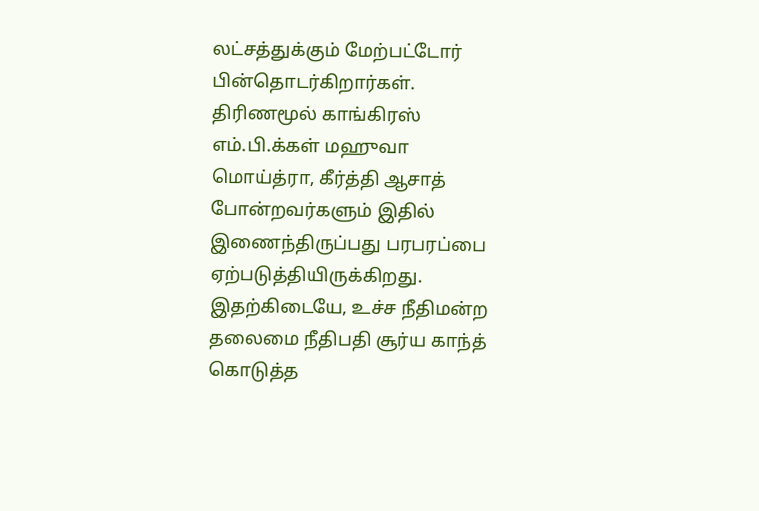லட்சத்துக்கும் மேற்பட்டோர் பின்தொடர்கிறார்கள்.
திரிணமூல் காங்கிரஸ் எம்.பி.க்கள் மஹுவா மொய்த்ரா, கீர்த்தி ஆசாத் போன்றவர்களும் இதில் இணைந்திருப்பது பரபரப்பை ஏற்படுத்தியிருக்கிறது.
இதற்கிடையே, உச்ச நீதிமன்ற தலைமை நீதிபதி சூர்ய காந்த் கொடுத்த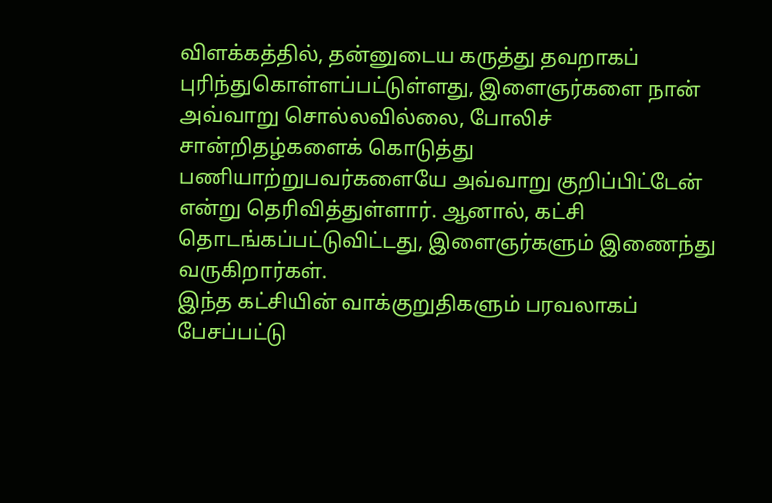விளக்கத்தில், தன்னுடைய கருத்து தவறாகப் புரிந்துகொள்ளப்பட்டுள்ளது, இளைஞர்களை நான் அவ்வாறு சொல்லவில்லை, போலிச் சான்றிதழ்களைக் கொடுத்து பணியாற்றுபவர்களையே அவ்வாறு குறிப்பிட்டேன் என்று தெரிவித்துள்ளார். ஆனால், கட்சி தொடங்கப்பட்டுவிட்டது, இளைஞர்களும் இணைந்து வருகிறார்கள்.
இந்த கட்சியின் வாக்குறுதிகளும் பரவலாகப் பேசப்பட்டு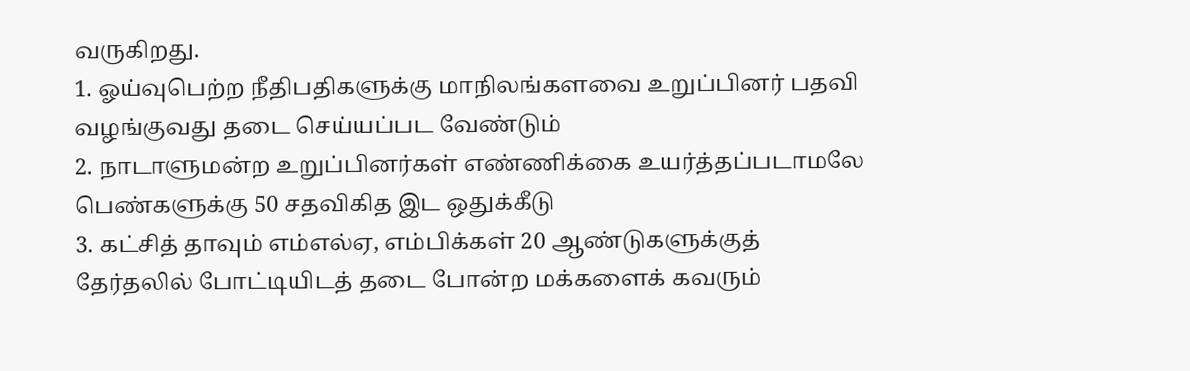வருகிறது.
1. ஓய்வுபெற்ற நீதிபதிகளுக்கு மாநிலங்களவை உறுப்பினர் பதவி வழங்குவது தடை செய்யப்பட வேண்டும்
2. நாடாளுமன்ற உறுப்பினர்கள் எண்ணிக்கை உயர்த்தப்படாமலே பெண்களுக்கு 50 சதவிகித இட ஒதுக்கீடு
3. கட்சித் தாவும் எம்எல்ஏ, எம்பிக்கள் 20 ஆண்டுகளுக்குத் தேர்தலில் போட்டியிடத் தடை போன்ற மக்களைக் கவரும்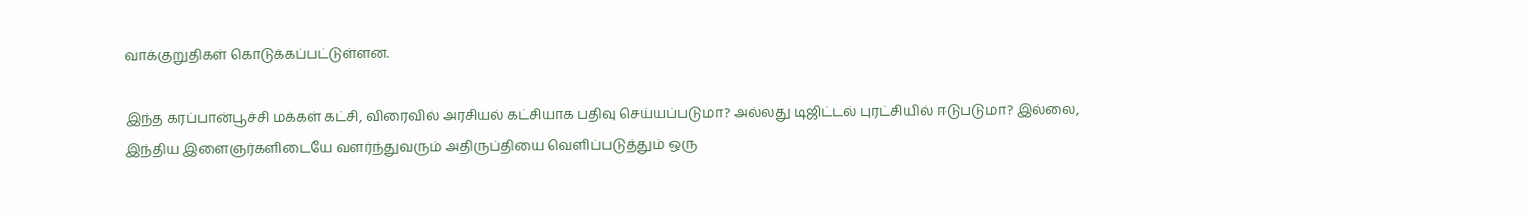வாக்குறுதிகள் கொடுக்கப்பட்டுள்ளன.

இந்த கரப்பான்பூச்சி மக்கள் கட்சி, விரைவில் அரசியல் கட்சியாக பதிவு செய்யப்படுமா? அல்லது டிஜிட்டல் புரட்சியில் ஈடுபடுமா? இல்லை, இந்திய இளைஞர்களிடையே வளர்ந்துவரும் அதிருப்தியை வெளிப்படுத்தும் ஒரு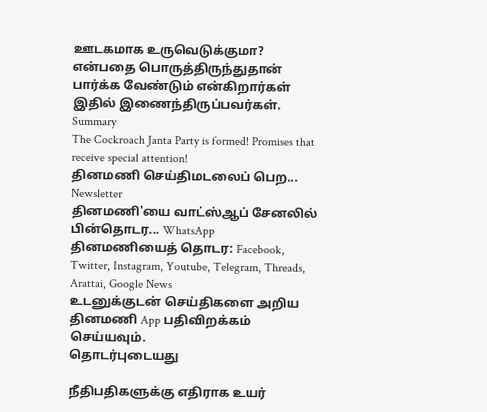ஊடகமாக உருவெடுக்குமா? என்பதை பொருத்திருந்துதான் பார்க்க வேண்டும் என்கிறார்கள் இதில் இணைந்திருப்பவர்கள்.
Summary
The Cockroach Janta Party is formed! Promises that receive special attention!
தினமணி செய்திமடலைப் பெற... Newsletter
தினமணி'யை வாட்ஸ்ஆப் சேனலில் பின்தொடர... WhatsApp
தினமணியைத் தொடர: Facebook, Twitter, Instagram, Youtube, Telegram, Threads, Arattai, Google News
உடனுக்குடன் செய்திகளை அறிய தினமணி App பதிவிறக்கம் செய்யவும்.
தொடர்புடையது

நீதிபதிகளுக்கு எதிராக உயர்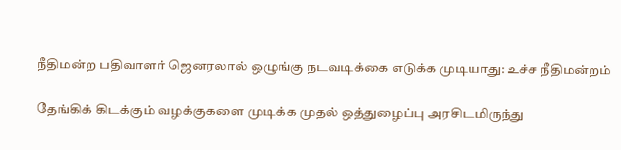நீதிமன்ற பதிவாளர் ஜெனரலால் ஒழுங்கு நடவடிக்கை எடுக்க முடியாது: உச்ச நீதிமன்றம்

தேங்கிக் கிடக்கும் வழக்குகளை முடிக்க முதல் ஒத்துழைப்பு அரசிடமிருந்து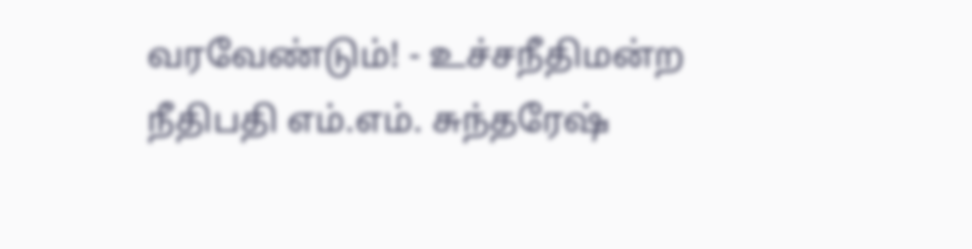வரவேண்டும்! - உச்சநீதிமன்ற நீதிபதி எம்.எம். சுந்தரேஷ்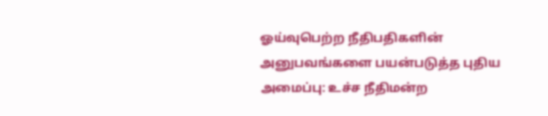ஓய்வுபெற்ற நீதிபதிகளின் அனுபவங்களை பயன்படுத்த புதிய அமைப்பு: உச்ச நீதிமன்ற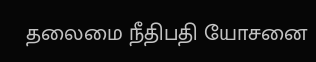தலைமை நீதிபதி யோசனை